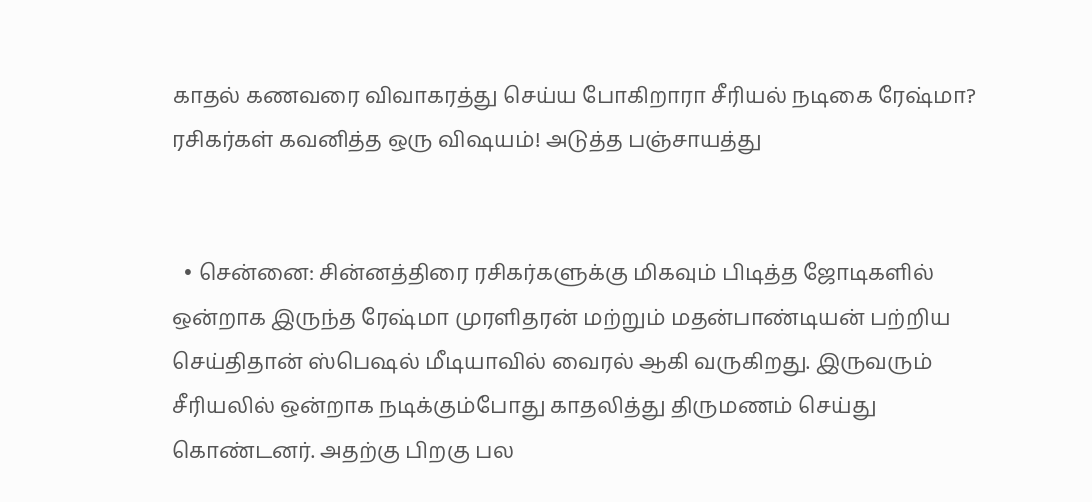காதல் கணவரை விவாகரத்து செய்ய போகிறாரா சீரியல் நடிகை ரேஷ்மா? ரசிகர்கள் கவனித்த ஒரு விஷயம்! அடுத்த பஞ்சாயத்து


  • சென்னை: சின்னத்திரை ரசிகர்களுக்கு மிகவும் பிடித்த ஜோடிகளில் ஒன்றாக இருந்த ரேஷ்மா முரளிதரன் மற்றும் மதன்பாண்டியன் பற்றிய செய்திதான் ஸ்பெஷல் மீடியாவில் வைரல் ஆகி வருகிறது. இருவரும் சீரியலில் ஒன்றாக நடிக்கும்போது காதலித்து திருமணம் செய்து கொண்டனர். அதற்கு பிறகு பல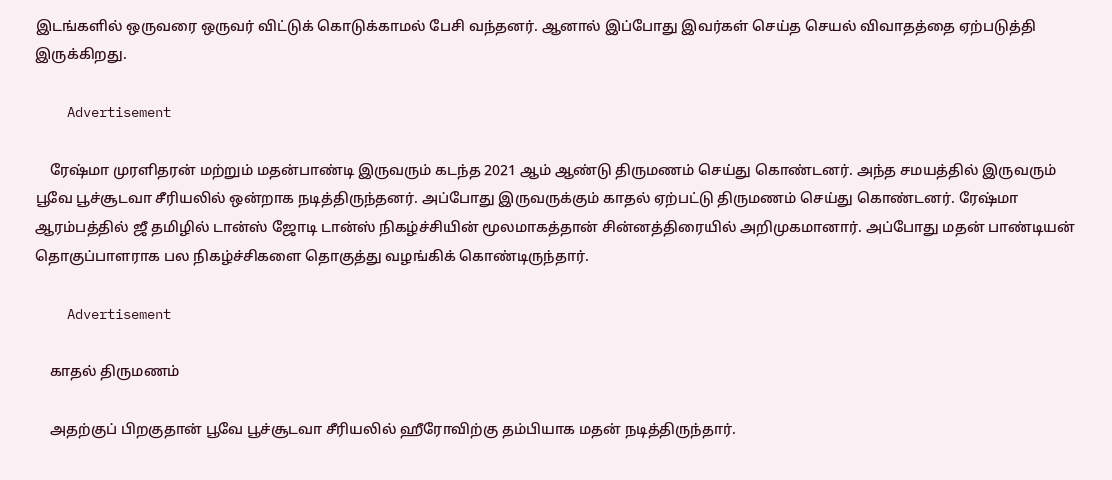இடங்களில் ஒருவரை ஒருவர் விட்டுக் கொடுக்காமல் பேசி வந்தனர். ஆனால் இப்போது இவர்கள் செய்த செயல் விவாதத்தை ஏற்படுத்தி இருக்கிறது.

    Advertisement

    ரேஷ்மா முரளிதரன் மற்றும் மதன்பாண்டி இருவரும் கடந்த 2021 ஆம் ஆண்டு திருமணம் செய்து கொண்டனர். அந்த சமயத்தில் இருவரும் பூவே பூச்சூடவா சீரியலில் ஒன்றாக நடித்திருந்தனர். அப்போது இருவருக்கும் காதல் ஏற்பட்டு திருமணம் செய்து கொண்டனர். ரேஷ்மா ஆரம்பத்தில் ஜீ தமிழில் டான்ஸ் ஜோடி டான்ஸ் நிகழ்ச்சியின் மூலமாகத்தான் சின்னத்திரையில் அறிமுகமானார். அப்போது மதன் பாண்டியன் தொகுப்பாளராக பல நிகழ்ச்சிகளை தொகுத்து வழங்கிக் கொண்டிருந்தார்.

    Advertisement

    காதல் திருமணம்

    அதற்குப் பிறகுதான் பூவே பூச்சூடவா சீரியலில் ஹீரோவிற்கு தம்பியாக மதன் நடித்திருந்தார்.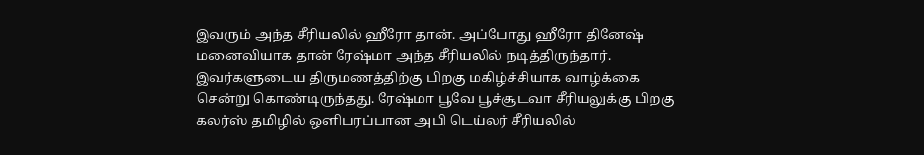இவரும் அந்த சீரியலில் ஹீரோ தான். அப்போது ஹீரோ தினேஷ் மனைவியாக தான் ரேஷ்மா அந்த சீரியலில் நடித்திருந்தார். இவர்களுடைய திருமணத்திற்கு பிறகு மகிழ்ச்சியாக வாழ்க்கை சென்று கொண்டிருந்தது. ரேஷ்மா பூவே பூச்சூடவா சீரியலுக்கு பிறகு கலர்ஸ் தமிழில் ஒளிபரப்பான அபி டெய்லர் சீரியலில்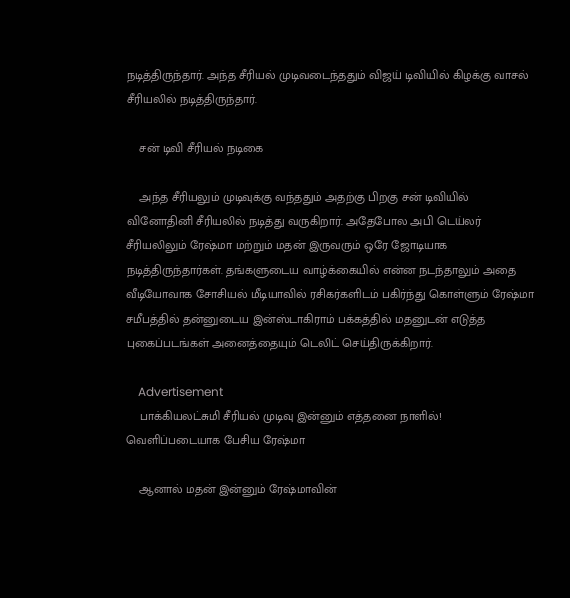நடித்திருந்தார். அந்த சீரியல் முடிவடைந்ததும் விஜய் டிவியில் கிழக்கு வாசல் சீரியலில் நடித்திருந்தார்.

    சன் டிவி சீரியல் நடிகை

    அந்த சீரியலும் முடிவுக்கு வந்ததும் அதற்கு பிறகு சன் டிவியில் வினோதினி சீரியலில் நடித்து வருகிறார். அதேபோல அபி டெய்லர் சீரியலிலும் ரேஷ்மா மற்றும் மதன் இருவரும் ஒரே ஜோடியாக நடித்திருந்தார்கள். தங்களுடைய வாழ்க்கையில் என்ன நடந்தாலும் அதை வீடியோவாக சோசியல் மீடியாவில் ரசிகர்களிடம் பகிர்ந்து கொள்ளும் ரேஷ்மா சமீபத்தில் தன்னுடைய இன்ஸ்டாகிராம் பக்கத்தில் மதனுடன் எடுத்த புகைப்படங்கள் அனைத்தையும் டெலிட் செய்திருக்கிறார்.

    Advertisement
    பாக்கியலட்சுமி சீரியல் முடிவு இன்னும் எத்தனை நாளில்! வெளிப்படையாக பேசிய ரேஷ்மா

    ஆனால் மதன் இன்னும் ரேஷ்மாவின்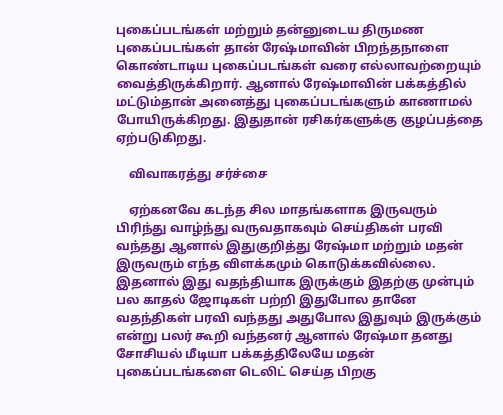புகைப்படங்கள் மற்றும் தன்னுடைய திருமண புகைப்படங்கள் தான் ரேஷ்மாவின் பிறந்தநாளை கொண்டாடிய புகைப்படங்கள் வரை எல்லாவற்றையும் வைத்திருக்கிறார். ஆனால் ரேஷ்மாவின் பக்கத்தில் மட்டும்தான் அனைத்து புகைப்படங்களும் காணாமல் போயிருக்கிறது. இதுதான் ரசிகர்களுக்கு குழப்பத்தை ஏற்படுகிறது.

    விவாகரத்து சர்ச்சை

    ஏற்கனவே கடந்த சில மாதங்களாக இருவரும் பிரிந்து வாழ்ந்து வருவதாகவும் செய்திகள் பரவி வந்தது ஆனால் இதுகுறித்து ரேஷ்மா மற்றும் மதன் இருவரும் எந்த விளக்கமும் கொடுக்கவில்லை. இதனால் இது வதந்தியாக இருக்கும் இதற்கு முன்பும் பல காதல் ஜோடிகள் பற்றி இதுபோல தானே வதந்திகள் பரவி வந்தது அதுபோல இதுவும் இருக்கும் என்று பலர் கூறி வந்தனர் ஆனால் ரேஷ்மா தனது சோசியல் மீடியா பக்கத்திலேயே மதன் புகைப்படங்களை டெலிட் செய்த பிறகு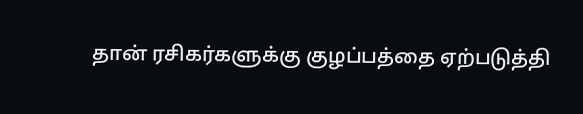தான் ரசிகர்களுக்கு குழப்பத்தை ஏற்படுத்தி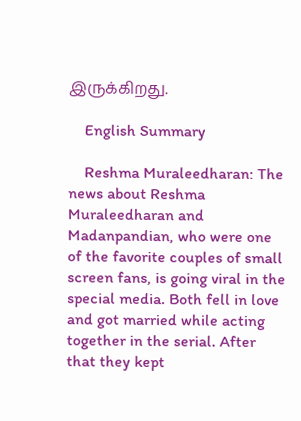இருக்கிறது.

    English Summary

    Reshma Muraleedharan: The news about Reshma Muraleedharan and Madanpandian, who were one of the favorite couples of small screen fans, is going viral in the special media. Both fell in love and got married while acting together in the serial. After that they kept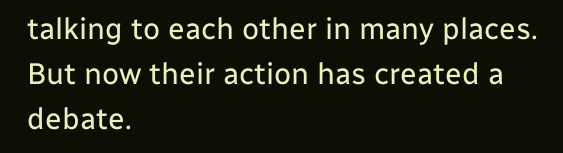talking to each other in many places. But now their action has created a debate.